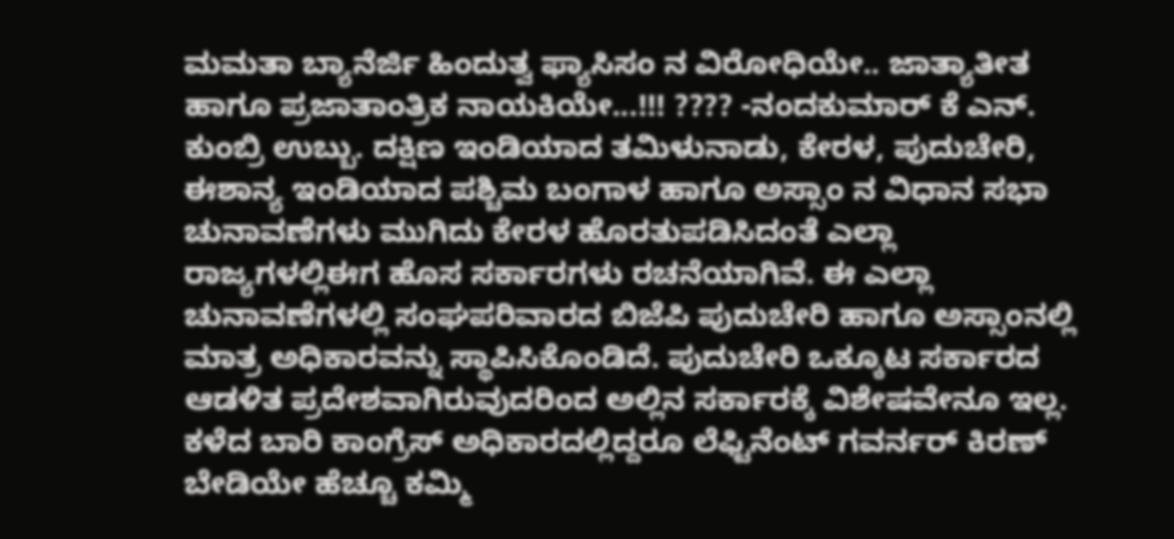ಮಮತಾ ಬ್ಯಾನೆರ್ಜಿ ಹಿಂದುತ್ವ ಫ್ಯಾಸಿಸಂ ನ ವಿರೋಧಿಯೇ.. ಜಾತ್ಯಾತೀತ ಹಾಗೂ ಪ್ರಜಾತಾಂತ್ರಿಕ ನಾಯಕಿಯೇ...!!! ???? -ನಂದಕುಮಾರ್ ಕೆ ಎನ್. ಕುಂಬ್ರಿ ಉಬ್ಬು. ದಕ್ಷಿಣ ಇಂಡಿಯಾದ ತಮಿಳುನಾಡು, ಕೇರಳ, ಪುದುಚೇರಿ, ಈಶಾನ್ಯ ಇಂಡಿಯಾದ ಪಶ್ಚಿಮ ಬಂಗಾಳ ಹಾಗೂ ಅಸ್ಸಾಂ ನ ವಿಧಾನ ಸಭಾ ಚುನಾವಣೆಗಳು ಮುಗಿದು ಕೇರಳ ಹೊರತುಪಡಿಸಿದಂತೆ ಎಲ್ಲಾ ರಾಜ್ಯಗಳಲ್ಲಿಈಗ ಹೊಸ ಸರ್ಕಾರಗಳು ರಚನೆಯಾಗಿವೆ. ಈ ಎಲ್ಲಾ ಚುನಾವಣೆಗಳಲ್ಲಿ ಸಂಘಪರಿವಾರದ ಬಿಜೆಪಿ ಪುದುಚೇರಿ ಹಾಗೂ ಅಸ್ಸಾಂನಲ್ಲಿ ಮಾತ್ರ ಅಧಿಕಾರವನ್ನು ಸ್ಥಾಪಿಸಿಕೊಂಡಿದೆ. ಪುದುಚೇರಿ ಒಕ್ಕೂಟ ಸರ್ಕಾರದ ಆಡಳಿತ ಪ್ರದೇಶವಾಗಿರುವುದರಿಂದ ಅಲ್ಲಿನ ಸರ್ಕಾರಕ್ಕೆ ವಿಶೇಷವೇನೂ ಇಲ್ಲ. ಕಳೆದ ಬಾರಿ ಕಾಂಗ್ರೆಸ್ ಅಧಿಕಾರದಲ್ಲಿದ್ದರೂ ಲೆಫ್ಟಿನೆಂಟ್ ಗವರ್ನರ್ ಕಿರಣ್ ಬೇಡಿಯೇ ಹೆಚ್ಚೂ ಕಮ್ಮಿ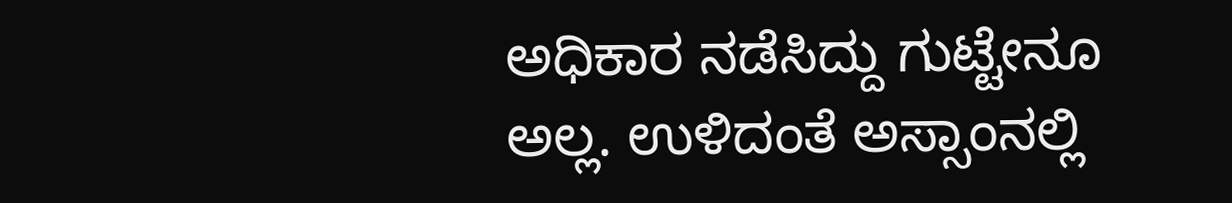ಅಧಿಕಾರ ನಡೆಸಿದ್ದು ಗುಟ್ಟೇನೂ ಅಲ್ಲ. ಉಳಿದಂತೆ ಅಸ್ಸಾಂನಲ್ಲಿ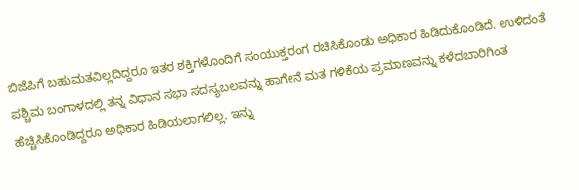ಬಿಜೆಪಿಗೆ ಬಹುಮತವಿಲ್ಲದಿದ್ದರೂ ಇತರ ಶಕ್ತಿಗಳೊಂದಿಗೆ ಸಂಯುಕ್ತರಂಗ ರಚಿಸಿಕೊಂಡು ಅಧಿಕಾರ ಹಿಡಿದುಕೊಂಡಿದೆ. ಉಳಿದಂತೆ ಪಶ್ಚಿಮ ಬಂಗಾಳದಲ್ಲಿ ತನ್ನ ವಿಧಾನ ಸಭಾ ಸದಸ್ಯಬಲವನ್ನು ಹಾಗೇನೆ ಮತ ಗಳಿಕೆಯ ಪ್ರಮಾಣವನ್ನು ಕಳೆದಬಾರಿಗಿಂತ ಹೆಚ್ಚಿಸಿಕೊಂಡಿದ್ದರೂ ಅಧಿಕಾರ ಹಿಡಿಯಲಾಗಲಿಲ್ಲ. ಇನ್ನು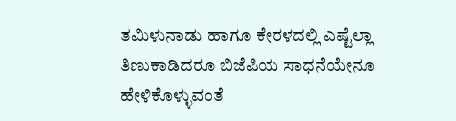ತಮಿಳುನಾಡು ಹಾಗೂ ಕೇರಳದಲ್ಲಿ ಎಷ್ಟೆಲ್ಲಾ ತಿಣುಕಾಡಿದರೂ ಬಿಜೆಪಿಯ ಸಾಧನೆಯೇನೂ ಹೇಳಿಕೊಳ್ಳುವಂತೆ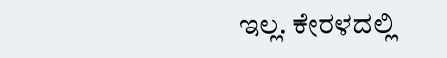ಇಲ್ಲ. ಕೇರಳದಲ್ಲಿ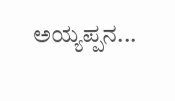ಅಯ್ಯಪ್ಪನ...